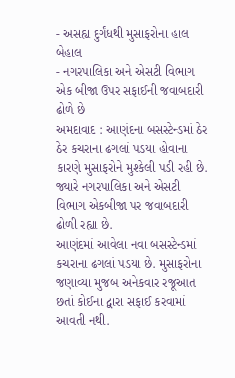- અસહ્ય દુર્ગંધથી મુસાફરોના હાલ બેહાલ
- નગરપાલિકા અને એસટી વિભાગ એક બીજા ઉપર સફાઈની જવાબદારી ઢોળે છે
અમદાવાદ : આણંદના બસસ્ટેન્ડમાં ઠેર ઠેર કચરાના ઢગલાં પડયા હોવાના કારણે મુસાફરોને મુશ્કેલી પડી રહી છે. જ્યારે નગરપાલિકા અને એસટી વિભાગ એકબીજા પર જવાબદારી ઢોળી રહ્યા છે.
આણંદમાં આવેલા નવા બસસ્ટેન્ડમાં કચરાના ઢગલાં પડયા છે. મુસાફરોના જણાવ્યા મુજબ અનેકવાર રજૂઆત છતાં કોઈના દ્વારા સફાઈ કરવામાં આવતી નથી.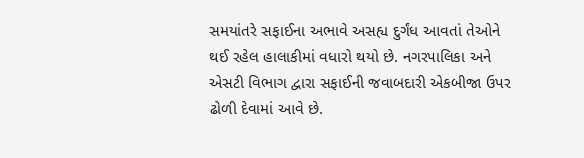સમયાંતરે સફાઈના અભાવે અસહ્ય દુર્ગંધ આવતાં તેઓને થઈ રહેલ હાલાકીમાં વધારો થયો છે. નગરપાલિકા અને એસટી વિભાગ દ્વારા સફાઈની જવાબદારી એકબીજા ઉપર ઢોળી દેવામાં આવે છે.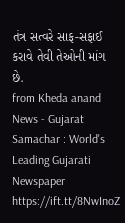તંત્ર સત્વરે સાફ-સફાઈ કરાવે તેવી તેઓની માંગ છે.
from Kheda anand News - Gujarat Samachar : World's Leading Gujarati Newspaper https://ift.tt/8NwInoZ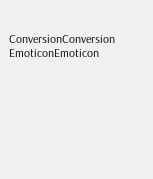ConversionConversion EmoticonEmoticon